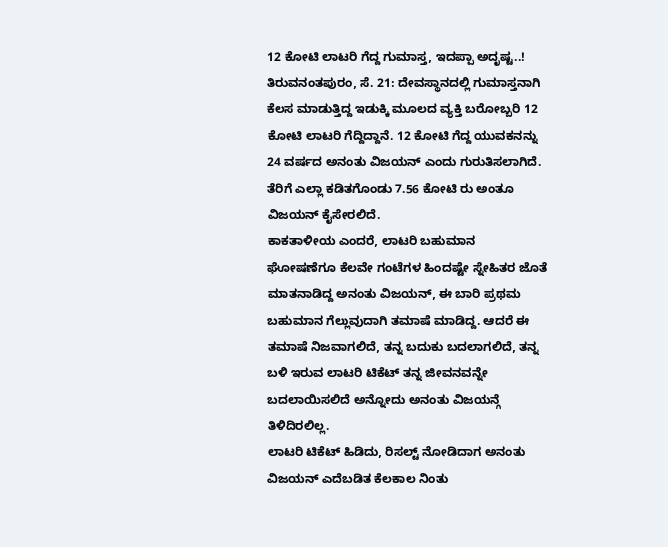12 ಕೋಟಿ ಲಾಟರಿ ಗೆದ್ದ ಗುಮಾಸ್ತ, ಇದಪ್ಪಾ ಅದೃಷ್ಟ..!
ತಿರುವನಂತಪುರಂ, ಸೆ. 21: ದೇವಸ್ಥಾನದಲ್ಲಿ ಗುಮಾಸ್ತನಾಗಿ ಕೆಲಸ ಮಾಡುತ್ತಿದ್ದ ಇಡುಕ್ಕಿ ಮೂಲದ ವ್ಯಕ್ತಿ ಬರೋಬ್ಬರಿ 12 ಕೋಟಿ ಲಾಟರಿ ಗೆದ್ದಿದ್ದಾನೆ. 12 ಕೋಟಿ ಗೆದ್ದ ಯುವಕನನ್ನು 24 ವರ್ಷದ ಅನಂತು ವಿಜಯನ್ ಎಂದು ಗುರುತಿಸಲಾಗಿದೆ. ತೆರಿಗೆ ಎಲ್ಲಾ ಕಡಿತಗೊಂಡು 7.56 ಕೋಟಿ ರು ಅಂತೂ ವಿಜಯನ್ ಕೈಸೇರಲಿದೆ.
ಕಾಕತಾಳೀಯ ಎಂದರೆ, ಲಾಟರಿ ಬಹುಮಾನ ಘೋಷಣೆಗೂ ಕೆಲವೇ ಗಂಟೆಗಳ ಹಿಂದಷ್ಟೇ ಸ್ನೇಹಿತರ ಜೊತೆ ಮಾತನಾಡಿದ್ದ ಅನಂತು ವಿಜಯನ್, ಈ ಬಾರಿ ಪ್ರಥಮ ಬಹುಮಾನ ಗೆಲ್ಲುವುದಾಗಿ ತಮಾಷೆ ಮಾಡಿದ್ದ. ಆದರೆ ಈ ತಮಾಷೆ ನಿಜವಾಗಲಿದೆ, ತನ್ನ ಬದುಕು ಬದಲಾಗಲಿದೆ, ತನ್ನ ಬಳಿ ಇರುವ ಲಾಟರಿ ಟಿಕೆಟ್ ತನ್ನ ಜೀವನವನ್ನೇ ಬದಲಾಯಿಸಲಿದೆ ಅನ್ನೋದು ಅನಂತು ವಿಜಯನ್ಗೆ ತಿಳಿದಿರಲಿಲ್ಲ.
ಲಾಟರಿ ಟಿಕೆಟ್ ಹಿಡಿದು, ರಿಸಲ್ಟ್ ನೋಡಿದಾಗ ಅನಂತು ವಿಜಯನ್ ಎದೆಬಡಿತ ಕೆಲಕಾಲ ನಿಂತು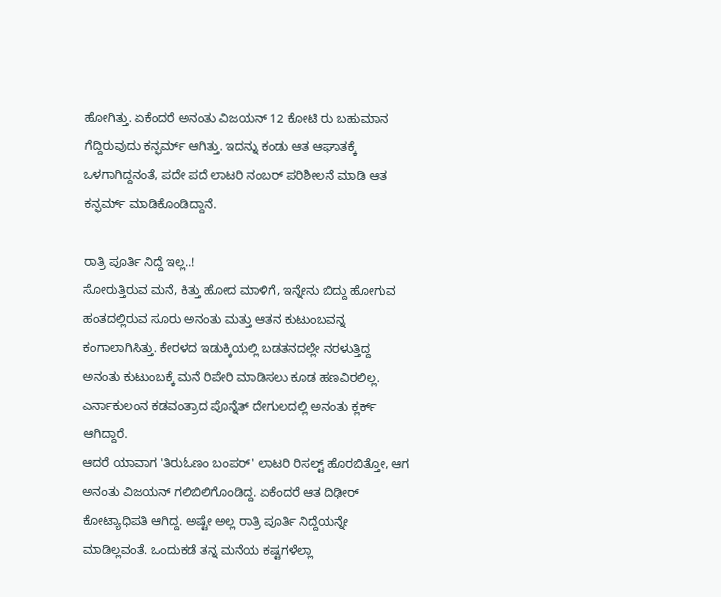ಹೋಗಿತ್ತು. ಏಕೆಂದರೆ ಅನಂತು ವಿಜಯನ್ 12 ಕೋಟಿ ರು ಬಹುಮಾನ ಗೆದ್ದಿರುವುದು ಕನ್ಫರ್ಮ್ ಆಗಿತ್ತು. ಇದನ್ನು ಕಂಡು ಆತ ಆಘಾತಕ್ಕೆ ಒಳಗಾಗಿದ್ದನಂತೆ, ಪದೇ ಪದೆ ಲಾಟರಿ ನಂಬರ್ ಪರಿಶೀಲನೆ ಮಾಡಿ ಆತ ಕನ್ಫರ್ಮ್ ಮಾಡಿಕೊಂಡಿದ್ದಾನೆ.

ರಾತ್ರಿ ಪೂರ್ತಿ ನಿದ್ದೆ ಇಲ್ಲ..!
ಸೋರುತ್ತಿರುವ ಮನೆ, ಕಿತ್ತು ಹೋದ ಮಾಳಿಗೆ, ಇನ್ನೇನು ಬಿದ್ದು ಹೋಗುವ ಹಂತದಲ್ಲಿರುವ ಸೂರು ಅನಂತು ಮತ್ತು ಆತನ ಕುಟುಂಬವನ್ನ ಕಂಗಾಲಾಗಿಸಿತ್ತು. ಕೇರಳದ ಇಡುಕ್ಕಿಯಲ್ಲಿ ಬಡತನದಲ್ಲೇ ನರಳುತ್ತಿದ್ದ ಅನಂತು ಕುಟುಂಬಕ್ಕೆ ಮನೆ ರಿಪೇರಿ ಮಾಡಿಸಲು ಕೂಡ ಹಣವಿರಲಿಲ್ಲ. ಎರ್ನಾಕುಲಂನ ಕಡವಂತ್ರಾದ ಪೊನ್ನೆತ್ ದೇಗುಲದಲ್ಲಿ ಅನಂತು ಕ್ಲರ್ಕ್ ಆಗಿದ್ದಾರೆ.
ಆದರೆ ಯಾವಾಗ 'ತಿರುಓಣಂ ಬಂಪರ್' ಲಾಟರಿ ರಿಸಲ್ಟ್ ಹೊರಬಿತ್ತೋ, ಆಗ ಅನಂತು ವಿಜಯನ್ ಗಲಿಬಿಲಿಗೊಂಡಿದ್ದ. ಏಕೆಂದರೆ ಆತ ದಿಢೀರ್ ಕೋಟ್ಯಾಧಿಪತಿ ಆಗಿದ್ದ. ಅಷ್ಟೇ ಅಲ್ಲ ರಾತ್ರಿ ಪೂರ್ತಿ ನಿದ್ದೆಯನ್ನೇ ಮಾಡಿಲ್ಲವಂತೆ. ಒಂದುಕಡೆ ತನ್ನ ಮನೆಯ ಕಷ್ಟಗಳೆಲ್ಲಾ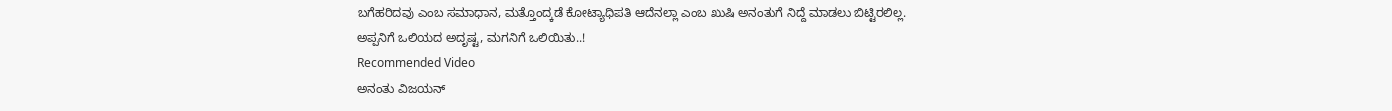ಬಗೆಹರಿದವು ಎಂಬ ಸಮಾಧಾನ, ಮತ್ತೊಂದ್ಕಡೆ ಕೋಟ್ಯಾಧಿಪತಿ ಆದೆನಲ್ಲಾ ಎಂಬ ಖುಷಿ ಅನಂತುಗೆ ನಿದ್ದೆ ಮಾಡಲು ಬಿಟ್ಟಿರಲಿಲ್ಲ.
ಅಪ್ಪನಿಗೆ ಒಲಿಯದ ಅದೃಷ್ಟ, ಮಗನಿಗೆ ಒಲಿಯಿತು..!
Recommended Video
ಅನಂತು ವಿಜಯನ್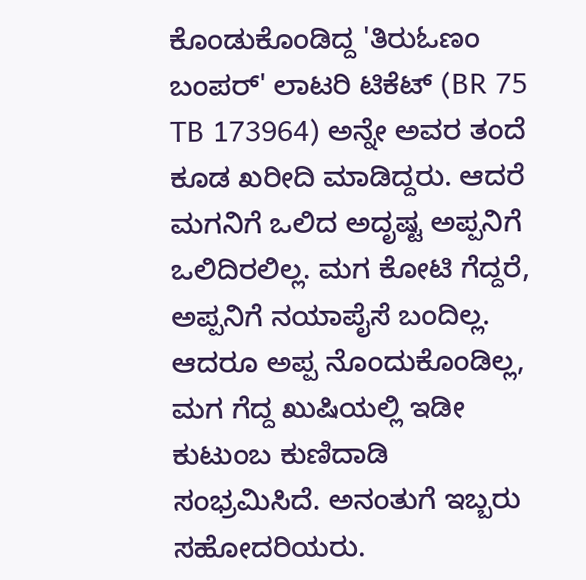ಕೊಂಡುಕೊಂಡಿದ್ದ 'ತಿರುಓಣಂ ಬಂಪರ್' ಲಾಟರಿ ಟಿಕೆಟ್ (BR 75 TB 173964) ಅನ್ನೇ ಅವರ ತಂದೆ ಕೂಡ ಖರೀದಿ ಮಾಡಿದ್ದರು. ಆದರೆ ಮಗನಿಗೆ ಒಲಿದ ಅದೃಷ್ಟ ಅಪ್ಪನಿಗೆ ಒಲಿದಿರಲಿಲ್ಲ. ಮಗ ಕೋಟಿ ಗೆದ್ದರೆ, ಅಪ್ಪನಿಗೆ ನಯಾಪೈಸೆ ಬಂದಿಲ್ಲ. ಆದರೂ ಅಪ್ಪ ನೊಂದುಕೊಂಡಿಲ್ಲ, ಮಗ ಗೆದ್ದ ಖುಷಿಯಲ್ಲಿ ಇಡೀ ಕುಟುಂಬ ಕುಣಿದಾಡಿ ಸಂಭ್ರಮಿಸಿದೆ. ಅನಂತುಗೆ ಇಬ್ಬರು ಸಹೋದರಿಯರು.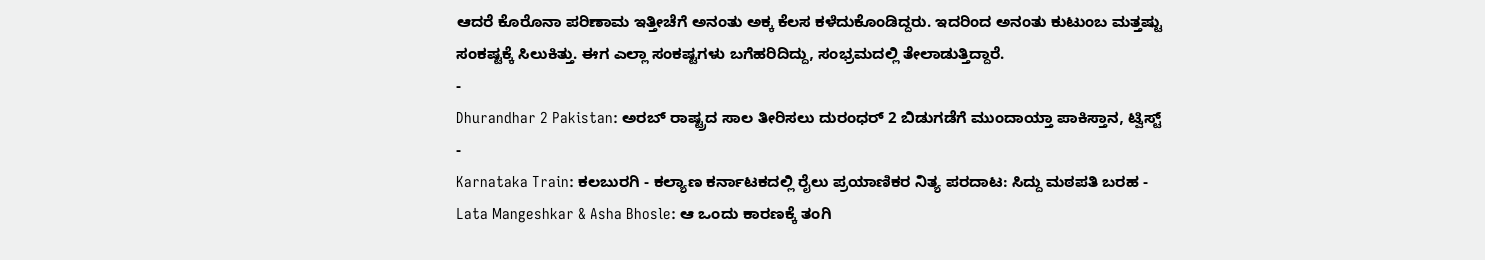ಆದರೆ ಕೊರೊನಾ ಪರಿಣಾಮ ಇತ್ತೀಚೆಗೆ ಅನಂತು ಅಕ್ಕ ಕೆಲಸ ಕಳೆದುಕೊಂಡಿದ್ದರು. ಇದರಿಂದ ಅನಂತು ಕುಟುಂಬ ಮತ್ತಷ್ಟು ಸಂಕಷ್ಟಕ್ಕೆ ಸಿಲುಕಿತ್ತು. ಈಗ ಎಲ್ಲಾ ಸಂಕಷ್ಟಗಳು ಬಗೆಹರಿದಿದ್ದು, ಸಂಭ್ರಮದಲ್ಲಿ ತೇಲಾಡುತ್ತಿದ್ದಾರೆ.
-
Dhurandhar 2 Pakistan: ಅರಬ್ ರಾಷ್ಟ್ರದ ಸಾಲ ತೀರಿಸಲು ದುರಂಧರ್ 2 ಬಿಡುಗಡೆಗೆ ಮುಂದಾಯ್ತಾ ಪಾಕಿಸ್ತಾನ, ಟ್ವಿಸ್ಟ್ -
Karnataka Train: ಕಲಬುರಗಿ - ಕಲ್ಯಾಣ ಕರ್ನಾಟಕದಲ್ಲಿ ರೈಲು ಪ್ರಯಾಣಿಕರ ನಿತ್ಯ ಪರದಾಟ: ಸಿದ್ದು ಮಠಪತಿ ಬರಹ -
Lata Mangeshkar & Asha Bhosle: ಆ ಒಂದು ಕಾರಣಕ್ಕೆ ತಂಗಿ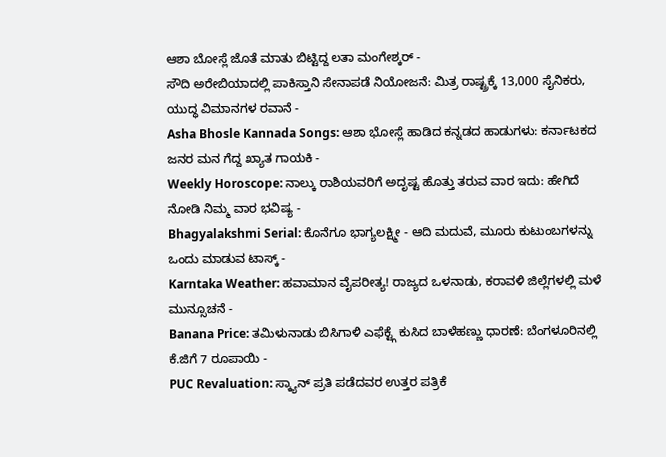ಆಶಾ ಬೋಸ್ಲೆ ಜೊತೆ ಮಾತು ಬಿಟ್ಟಿದ್ದ ಲತಾ ಮಂಗೇಶ್ಕರ್ -
ಸೌದಿ ಅರೇಬಿಯಾದಲ್ಲಿ ಪಾಕಿಸ್ತಾನಿ ಸೇನಾಪಡೆ ನಿಯೋಜನೆ: ಮಿತ್ರ ರಾಷ್ಟ್ರಕ್ಕೆ 13,000 ಸೈನಿಕರು, ಯುದ್ಧ ವಿಮಾನಗಳ ರವಾನೆ -
Asha Bhosle Kannada Songs: ಆಶಾ ಭೋಸ್ಲೆ ಹಾಡಿದ ಕನ್ನಡದ ಹಾಡುಗಳು: ಕರ್ನಾಟಕದ ಜನರ ಮನ ಗೆದ್ದ ಖ್ಯಾತ ಗಾಯಕಿ -
Weekly Horoscope: ನಾಲ್ಕು ರಾಶಿಯವರಿಗೆ ಅದೃಷ್ಟ ಹೊತ್ತು ತರುವ ವಾರ ಇದು: ಹೇಗಿದೆ ನೋಡಿ ನಿಮ್ಮ ವಾರ ಭವಿಷ್ಯ -
Bhagyalakshmi Serial: ಕೊನೆಗೂ ಭಾಗ್ಯಲಕ್ಷ್ಮೀ - ಆದಿ ಮದುವೆ, ಮೂರು ಕುಟುಂಬಗಳನ್ನು ಒಂದು ಮಾಡುವ ಟಾಸ್ಕ್ -
Karntaka Weather: ಹವಾಮಾನ ವೈಪರೀತ್ಯ! ರಾಜ್ಯದ ಒಳನಾಡು, ಕರಾವಳಿ ಜಿಲ್ಲೆಗಳಲ್ಲಿ ಮಳೆ ಮುನ್ಸೂಚನೆ -
Banana Price: ತಮಿಳುನಾಡು ಬಿಸಿಗಾಳಿ ಎಫೆಕ್ಟ್ಗೆ ಕುಸಿದ ಬಾಳೆಹಣ್ಣು ಧಾರಣೆ: ಬೆಂಗಳೂರಿನಲ್ಲಿ ಕೆ.ಜಿಗೆ 7 ರೂಪಾಯಿ -
PUC Revaluation: ಸ್ಕ್ಯಾನ್ ಪ್ರತಿ ಪಡೆದವರ ಉತ್ತರ ಪತ್ರಿಕೆ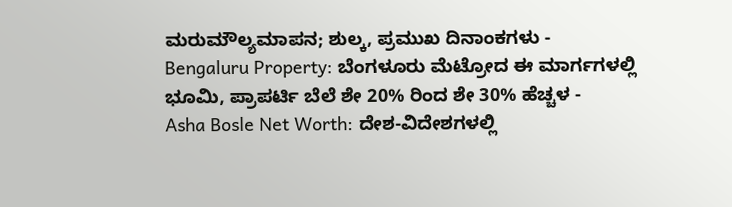ಮರುಮೌಲ್ಯಮಾಪನ; ಶುಲ್ಕ, ಪ್ರಮುಖ ದಿನಾಂಕಗಳು -
Bengaluru Property: ಬೆಂಗಳೂರು ಮೆಟ್ರೋದ ಈ ಮಾರ್ಗಗಳಲ್ಲಿ ಭೂಮಿ, ಪ್ರಾಪರ್ಟಿ ಬೆಲೆ ಶೇ 20% ರಿಂದ ಶೇ 30% ಹೆಚ್ಚಳ -
Asha Bosle Net Worth: ದೇಶ-ವಿದೇಶಗಳಲ್ಲಿ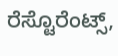ರೆಸ್ಟೊರೆಂಟ್ಸ್,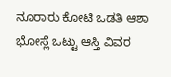ನೂರಾರು ಕೋಟಿ ಒಡತಿ ಆಶಾ ಭೋಸ್ಲೆ ಒಟ್ಟು ಆಸ್ತಿ ವಿವರ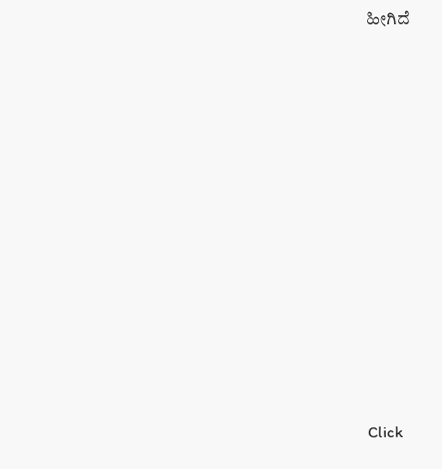ಹೀಗಿದೆ












Click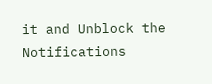it and Unblock the Notifications